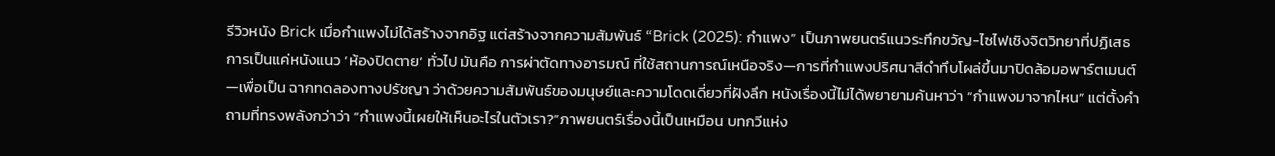รีวิวหนัง Brick เมื่อกำแพงไม่ได้สร้างจากอิฐ แต่สร้างจากความสัมพันธ์ “Brick (2025): กำแพง” เป็นภาพยนตร์แนวระทึกขวัญ-ไซไฟเชิงจิตวิทยาที่ปฏิเสธการเป็นแค่หนังแนว ‘ห้องปิดตาย’ ทั่วไป มันคือ การผ่าตัดทางอารมณ์ ที่ใช้สถานการณ์เหนือจริง—การที่กำแพงปริศนาสีดำทึบโผล่ขึ้นมาปิดล้อมอพาร์ตเมนต์—เพื่อเป็น ฉากทดลองทางปรัชญา ว่าด้วยความสัมพันธ์ของมนุษย์และความโดดเดี่ยวที่ฝังลึก หนังเรื่องนี้ไม่ได้พยายามค้นหาว่า “กำแพงมาจากไหน” แต่ตั้งคำถามที่ทรงพลังกว่าว่า “กำแพงนี้เผยให้เห็นอะไรในตัวเรา?”ภาพยนตร์เรื่องนี้เป็นเหมือน บทกวีแห่ง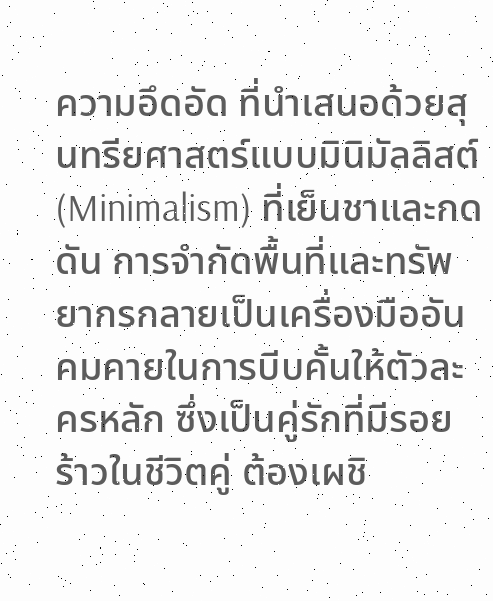ความอึดอัด ที่นำเสนอด้วยสุนทรียศาสตร์แบบมินิมัลลิสต์ (Minimalism) ที่เย็นชาและกดดัน การจำกัดพื้นที่และทรัพยากรกลายเป็นเครื่องมืออันคมคายในการบีบคั้นให้ตัวละครหลัก ซึ่งเป็นคู่รักที่มีรอยร้าวในชีวิตคู่ ต้องเผชิ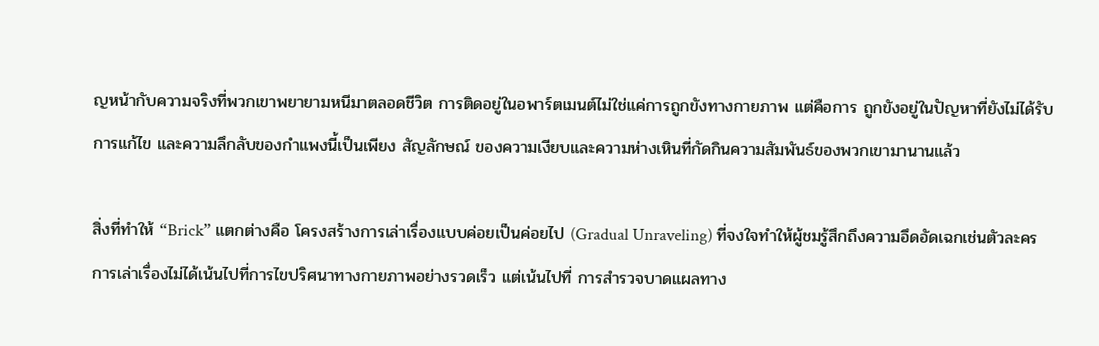ญหน้ากับความจริงที่พวกเขาพยายามหนีมาตลอดชีวิต การติดอยู่ในอพาร์ตเมนต์ไม่ใช่แค่การถูกขังทางกายภาพ แต่คือการ ถูกขังอยู่ในปัญหาที่ยังไม่ได้รับการแก้ไข และความลึกลับของกำแพงนี้เป็นเพียง สัญลักษณ์ ของความเงียบและความห่างเหินที่กัดกินความสัมพันธ์ของพวกเขามานานแล้ว

สิ่งที่ทำให้ “Brick” แตกต่างคือ โครงสร้างการเล่าเรื่องแบบค่อยเป็นค่อยไป (Gradual Unraveling) ที่จงใจทำให้ผู้ชมรู้สึกถึงความอึดอัดเฉกเช่นตัวละคร การเล่าเรื่องไม่ได้เน้นไปที่การไขปริศนาทางกายภาพอย่างรวดเร็ว แต่เน้นไปที่ การสำรวจบาดแผลทาง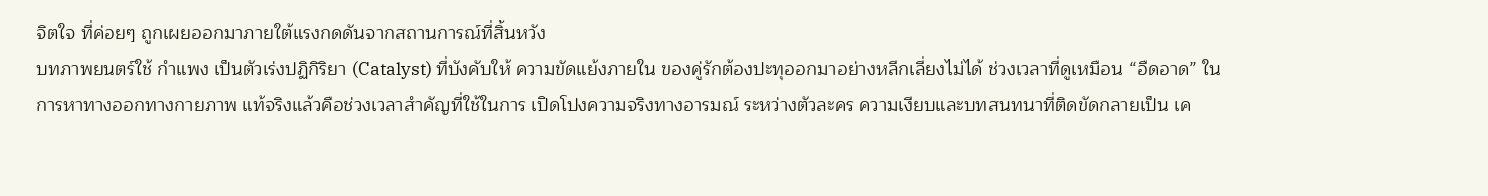จิตใจ ที่ค่อยๆ ถูกเผยออกมาภายใต้แรงกดดันจากสถานการณ์ที่สิ้นหวัง
บทภาพยนตร์ใช้ กำแพง เป็นตัวเร่งปฏิกิริยา (Catalyst) ที่บังคับให้ ความขัดแย้งภายใน ของคู่รักต้องปะทุออกมาอย่างหลีกเลี่ยงไม่ได้ ช่วงเวลาที่ดูเหมือน “อืดอาด” ในการหาทางออกทางกายภาพ แท้จริงแล้วคือช่วงเวลาสำคัญที่ใช้ในการ เปิดโปงความจริงทางอารมณ์ ระหว่างตัวละคร ความเงียบและบทสนทนาที่ติดขัดกลายเป็น เค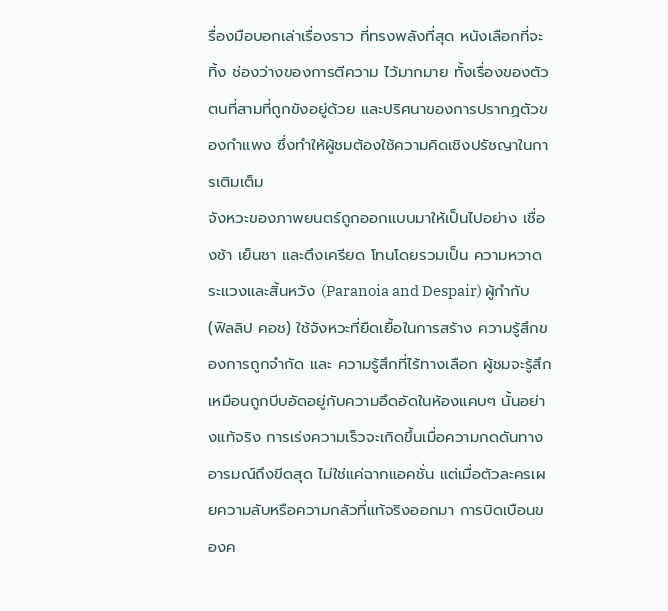รื่องมือบอกเล่าเรื่องราว ที่ทรงพลังที่สุด หนังเลือกที่จะทิ้ง ช่องว่างของการตีความ ไว้มากมาย ทั้งเรื่องของตัวตนที่สามที่ถูกขังอยู่ด้วย และปริศนาของการปรากฏตัวของกำแพง ซึ่งทำให้ผู้ชมต้องใช้ความคิดเชิงปรัชญาในการเติมเต็ม
จังหวะของภาพยนตร์ถูกออกแบบมาให้เป็นไปอย่าง เชื่องช้า เย็นชา และตึงเครียด โทนโดยรวมเป็น ความหวาดระแวงและสิ้นหวัง (Paranoia and Despair) ผู้กำกับ (ฟิลลิป คอช) ใช้จังหวะที่ยืดเยื้อในการสร้าง ความรู้สึกของการถูกจำกัด และ ความรู้สึกที่ไร้ทางเลือก ผู้ชมจะรู้สึกเหมือนถูกบีบอัดอยู่กับความอึดอัดในห้องแคบๆ นั้นอย่างแท้จริง การเร่งความเร็วจะเกิดขึ้นเมื่อความกดดันทางอารมณ์ถึงขีดสุด ไม่ใช่แค่ฉากแอคชั่น แต่เมื่อตัวละครเผยความลับหรือความกลัวที่แท้จริงออกมา การบิดเบือนของค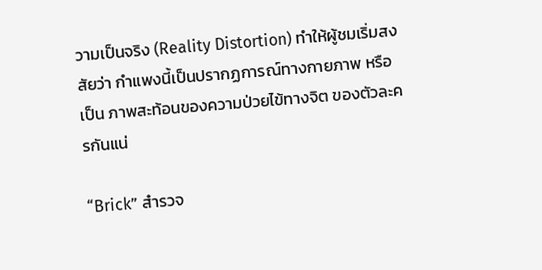วามเป็นจริง (Reality Distortion) ทำให้ผู้ชมเริ่มสงสัยว่า กำแพงนี้เป็นปรากฏการณ์ทางกายภาพ หรือเป็น ภาพสะท้อนของความป่วยไข้ทางจิต ของตัวละครกันแน่

“Brick” สำรวจ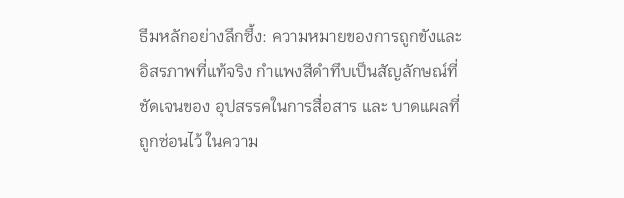ธีมหลักอย่างลึกซึ้ง: ความหมายของการถูกขังและอิสรภาพที่แท้จริง กำแพงสีดำทึบเป็นสัญลักษณ์ที่ชัดเจนของ อุปสรรคในการสื่อสาร และ บาดแผลที่ถูกซ่อนไว้ ในความ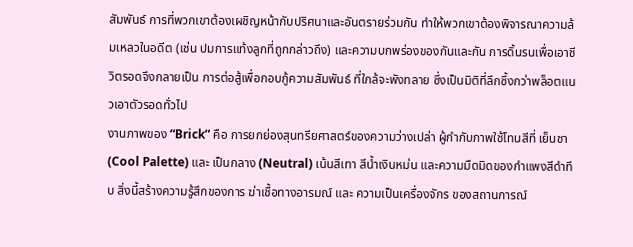สัมพันธ์ การที่พวกเขาต้องเผชิญหน้ากับปริศนาและอันตรายร่วมกัน ทำให้พวกเขาต้องพิจารณาความล้มเหลวในอดีต (เช่น ปมการแท้งลูกที่ถูกกล่าวถึง) และความบกพร่องของกันและกัน การดิ้นรนเพื่อเอาชีวิตรอดจึงกลายเป็น การต่อสู้เพื่อกอบกู้ความสัมพันธ์ ที่ใกล้จะพังทลาย ซึ่งเป็นมิติที่ลึกซึ้งกว่าพล็อตแนวเอาตัวรอดทั่วไป
งานภาพของ “Brick” คือ การยกย่องสุนทรียศาสตร์ของความว่างเปล่า ผู้กำกับภาพใช้โทนสีที่ เย็นชา (Cool Palette) และ เป็นกลาง (Neutral) เน้นสีเทา สีน้ำเงินหม่น และความมืดมิดของกำแพงสีดำทึบ สิ่งนี้สร้างความรู้สึกของการ ฆ่าเชื้อทางอารมณ์ และ ความเป็นเครื่องจักร ของสถานการณ์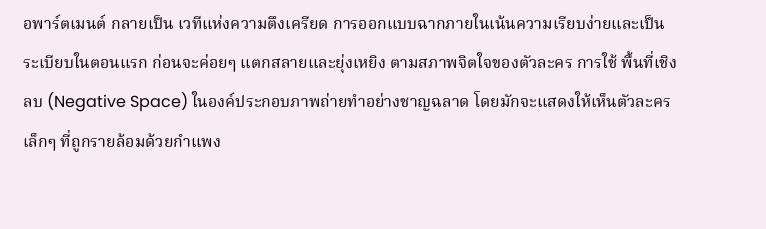อพาร์ตเมนต์ กลายเป็น เวทีแห่งความตึงเครียด การออกแบบฉากภายในเน้นความเรียบง่ายและเป็นระเบียบในตอนแรก ก่อนจะค่อยๆ แตกสลายและยุ่งเหยิง ตามสภาพจิตใจของตัวละคร การใช้ พื้นที่เชิงลบ (Negative Space) ในองค์ประกอบภาพถ่ายทำอย่างชาญฉลาด โดยมักจะแสดงให้เห็นตัวละครเล็กๆ ที่ถูกรายล้อมด้วยกำแพง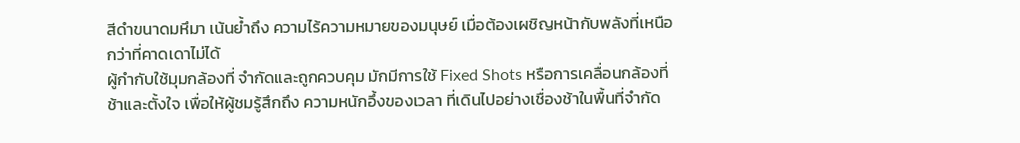สีดำขนาดมหึมา เน้นย้ำถึง ความไร้ความหมายของมนุษย์ เมื่อต้องเผชิญหน้ากับพลังที่เหนือกว่าที่คาดเดาไม่ได้
ผู้กำกับใช้มุมกล้องที่ จำกัดและถูกควบคุม มักมีการใช้ Fixed Shots หรือการเคลื่อนกล้องที่ช้าและตั้งใจ เพื่อให้ผู้ชมรู้สึกถึง ความหนักอึ้งของเวลา ที่เดินไปอย่างเชื่องช้าในพื้นที่จำกัด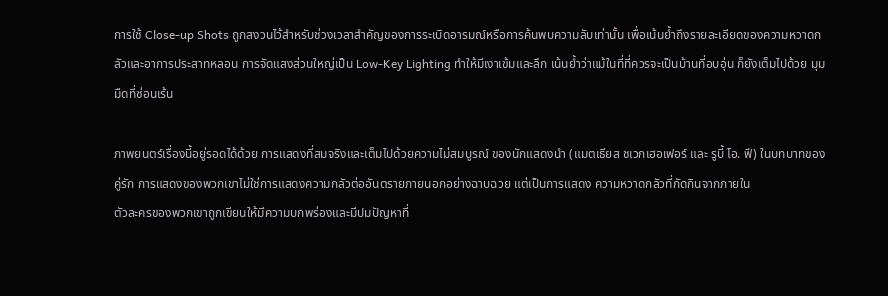การใช้ Close-up Shots ถูกสงวนไว้สำหรับช่วงเวลาสำคัญของการระเบิดอารมณ์หรือการค้นพบความลับเท่านั้น เพื่อเน้นย้ำถึงรายละเอียดของความหวาดกลัวและอาการประสาทหลอน การจัดแสงส่วนใหญ่เป็น Low-Key Lighting ทำให้มีเงาเข้มและลึก เน้นย้ำว่าแม้ในที่ที่ควรจะเป็นบ้านที่อบอุ่น ก็ยังเต็มไปด้วย มุมมืดที่ซ่อนเร้น

ภาพยนตร์เรื่องนี้อยู่รอดได้ด้วย การแสดงที่สมจริงและเต็มไปด้วยความไม่สมบูรณ์ ของนักแสดงนำ (แมตเธียส ชเวกเฮอเฟอร์ และ รูบี้ โอ. ฟี) ในบทบาทของคู่รัก การแสดงของพวกเขาไม่ใช่การแสดงความกลัวต่ออันตรายภายนอกอย่างฉาบฉวย แต่เป็นการแสดง ความหวาดกลัวที่กัดกินจากภายใน
ตัวละครของพวกเขาถูกเขียนให้มีความบกพร่องและมีปมปัญหาที่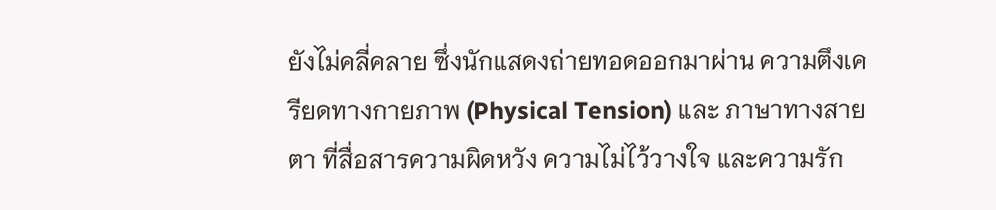ยังไม่คลี่คลาย ซึ่งนักแสดงถ่ายทอดออกมาผ่าน ความตึงเครียดทางกายภาพ (Physical Tension) และ ภาษาทางสายตา ที่สื่อสารความผิดหวัง ความไม่ไว้วางใจ และความรัก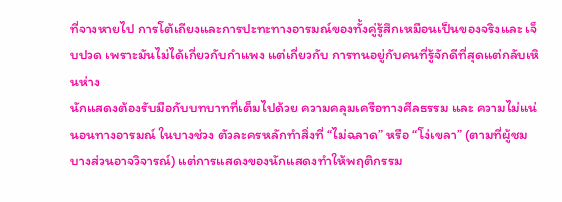ที่จางหายไป การโต้เถียงและการปะทะทางอารมณ์ของทั้งคู่รู้สึกเหมือนเป็นของจริงและ เจ็บปวด เพราะมันไม่ได้เกี่ยวกับกำแพง แต่เกี่ยวกับ การทนอยู่กับคนที่รู้จักดีที่สุดแต่กลับเหินห่าง
นักแสดงต้องรับมือกับบทบาทที่เต็มไปด้วย ความคลุมเครือทางศีลธรรม และ ความไม่แน่นอนทางอารมณ์ ในบางช่วง ตัวละครหลักทำสิ่งที่ “ไม่ฉลาด” หรือ “โง่เขลา” (ตามที่ผู้ชมบางส่วนอาจวิจารณ์) แต่การแสดงของนักแสดงทำให้พฤติกรรม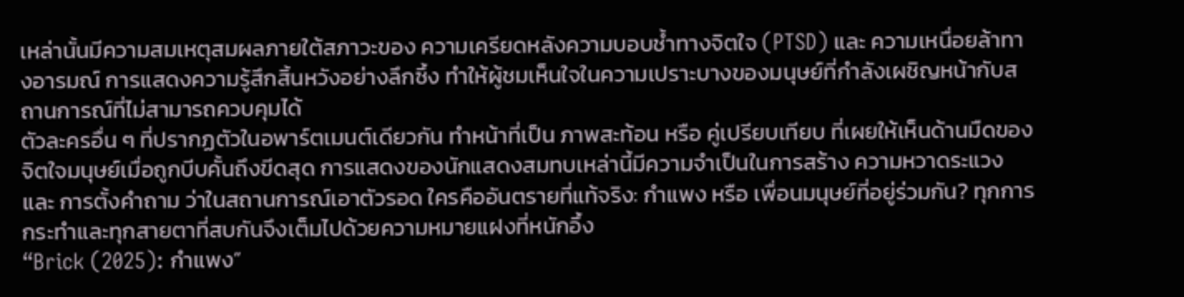เหล่านั้นมีความสมเหตุสมผลภายใต้สภาวะของ ความเครียดหลังความบอบช้ำทางจิตใจ (PTSD) และ ความเหนื่อยล้าทางอารมณ์ การแสดงความรู้สึกสิ้นหวังอย่างลึกซึ้ง ทำให้ผู้ชมเห็นใจในความเปราะบางของมนุษย์ที่กำลังเผชิญหน้ากับสถานการณ์ที่ไม่สามารถควบคุมได้
ตัวละครอื่น ๆ ที่ปรากฏตัวในอพาร์ตเมนต์เดียวกัน ทำหน้าที่เป็น ภาพสะท้อน หรือ คู่เปรียบเทียบ ที่เผยให้เห็นด้านมืดของจิตใจมนุษย์เมื่อถูกบีบคั้นถึงขีดสุด การแสดงของนักแสดงสมทบเหล่านี้มีความจำเป็นในการสร้าง ความหวาดระแวง และ การตั้งคำถาม ว่าในสถานการณ์เอาตัวรอด ใครคืออันตรายที่แท้จริง: กำแพง หรือ เพื่อนมนุษย์ที่อยู่ร่วมกัน? ทุกการกระทำและทุกสายตาที่สบกันจึงเต็มไปด้วยความหมายแฝงที่หนักอึ้ง
“Brick (2025): กำแพง”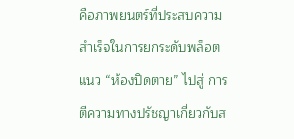คือภาพยนตร์ที่ประสบความสำเร็จในการยกระดับพล็อตแนว “ห้องปิดตาย” ไปสู่ การตีความทางปรัชญาเกี่ยวกับส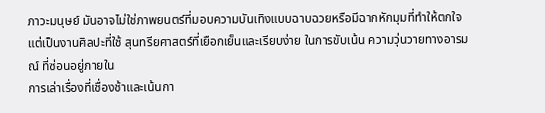ภาวะมนุษย์ มันอาจไม่ใช่ภาพยนตร์ที่มอบความบันเทิงแบบฉาบฉวยหรือมีฉากหักมุมที่ทำให้ตกใจ แต่เป็นงานศิลปะที่ใช้ สุนทรียศาสตร์ที่เยือกเย็นและเรียบง่าย ในการขับเน้น ความวุ่นวายทางอารมณ์ ที่ซ่อนอยู่ภายใน
การเล่าเรื่องที่เชื่องช้าและเน้นกา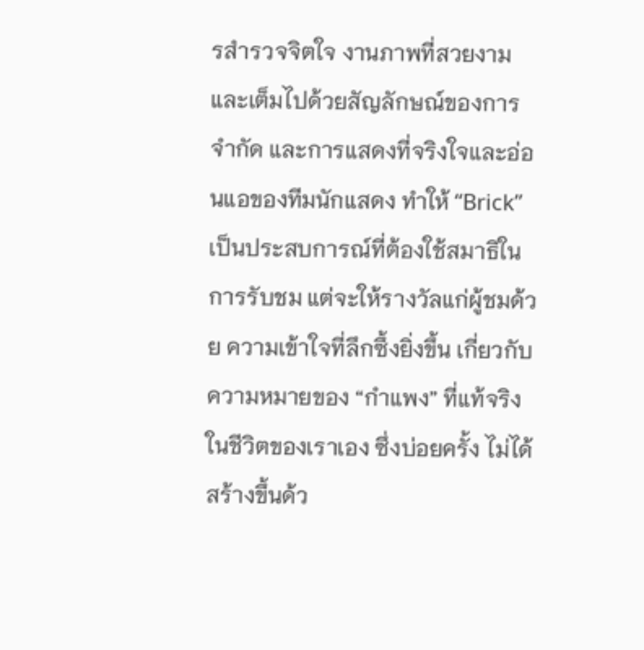รสำรวจจิตใจ งานภาพที่สวยงามและเต็มไปด้วยสัญลักษณ์ของการจำกัด และการแสดงที่จริงใจและอ่อนแอของทีมนักแสดง ทำให้ “Brick” เป็นประสบการณ์ที่ต้องใช้สมาธิในการรับชม แต่จะให้รางวัลแก่ผู้ชมด้วย ความเข้าใจที่ลึกซึ้งยิ่งขึ้น เกี่ยวกับความหมายของ “กำแพง” ที่แท้จริงในชีวิตของเราเอง ซึ่งบ่อยครั้ง ไม่ได้สร้างขึ้นด้ว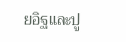ยอิฐและปู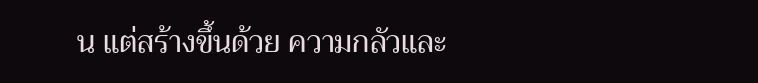น แต่สร้างขึ้นด้วย ความกลัวและ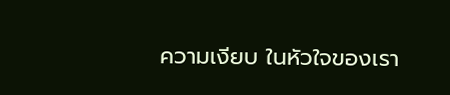ความเงียบ ในหัวใจของเรา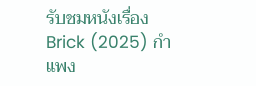รับชมหนังเรื่อง Brick (2025) กำแพง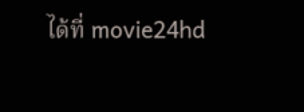ได้ที่ movie24hd